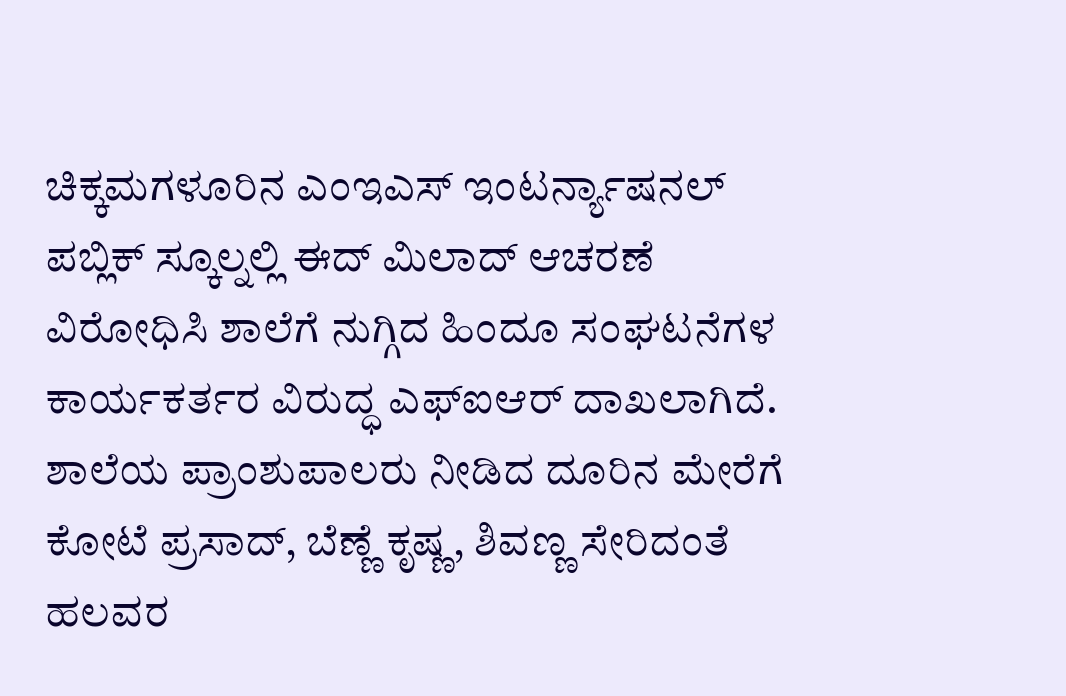ಚಿಕ್ಕಮಗಳೂರಿನ ಎಂಇಎಸ್ ಇಂಟರ್ನ್ಯಾಷನಲ್ ಪಬ್ಲಿಕ್ ಸ್ಕೂಲ್ನಲ್ಲಿ ಈದ್ ಮಿಲಾದ್ ಆಚರಣೆ ವಿರೋಧಿಸಿ ಶಾಲೆಗೆ ನುಗ್ಗಿದ ಹಿಂದೂ ಸಂಘಟನೆಗಳ ಕಾರ್ಯಕರ್ತರ ವಿರುದ್ಧ ಎಫ್ಐಆರ್ ದಾಖಲಾಗಿದೆ.
ಶಾಲೆಯ ಪ್ರಾಂಶುಪಾಲರು ನೀಡಿದ ದೂರಿನ ಮೇರೆಗೆ ಕೋಟೆ ಪ್ರಸಾದ್, ಬೆಣ್ಣೆ ಕೃಷ್ಣ, ಶಿವಣ್ಣ ಸೇರಿದಂತೆ ಹಲವರ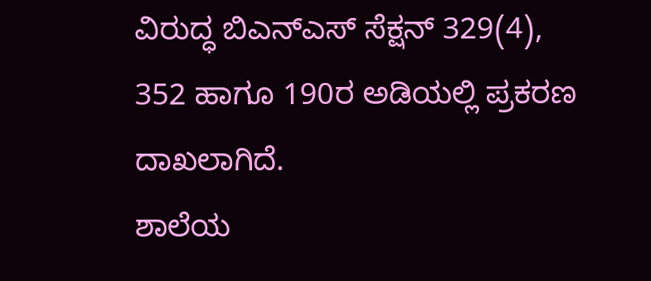ವಿರುದ್ಧ ಬಿಎನ್ಎಸ್ ಸೆಕ್ಷನ್ 329(4), 352 ಹಾಗೂ 190ರ ಅಡಿಯಲ್ಲಿ ಪ್ರಕರಣ ದಾಖಲಾಗಿದೆ.
ಶಾಲೆಯ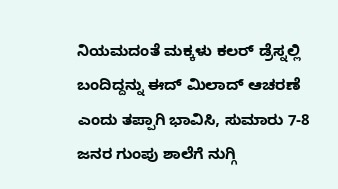ನಿಯಮದಂತೆ ಮಕ್ಕಳು ಕಲರ್ ಡ್ರೆಸ್ನಲ್ಲಿ ಬಂದಿದ್ದನ್ನು ಈದ್ ಮಿಲಾದ್ ಆಚರಣೆ ಎಂದು ತಪ್ಪಾಗಿ ಭಾವಿಸಿ, ಸುಮಾರು 7-8 ಜನರ ಗುಂಪು ಶಾಲೆಗೆ ನುಗ್ಗಿ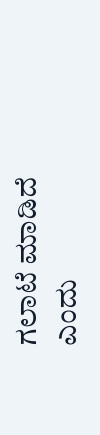ಗಲಾಟೆ ಮಾಡಿದೆ ಎಂದು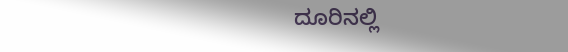ದೂರಿನಲ್ಲಿ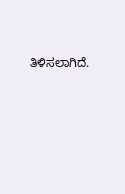ತಿಳಿಸಲಾಗಿದೆ.